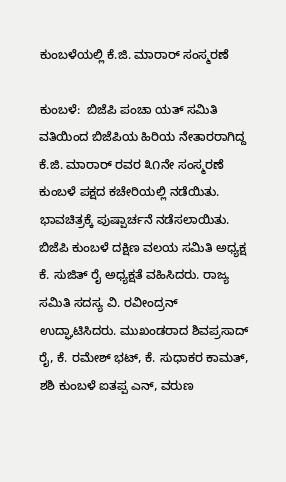ಕುಂಬಳೆಯಲ್ಲಿ ಕೆ.ಜಿ. ಮಾರಾರ್ ಸಂಸ್ಮರಣೆ

ಕುಂಬಳೆ:  ಬಿಜೆಪಿ ಪಂಚಾ ಯತ್ ಸಮಿತಿ ವತಿಯಿಂದ ಬಿಜೆಪಿಯ ಹಿರಿಯ ನೇತಾರರಾಗಿದ್ದ ಕೆ.ಜಿ. ಮಾರಾರ್ ರವರ ೩೧ನೇ ಸಂಸ್ಮರಣೆ ಕುಂಬಳೆ ಪಕ್ಷದ ಕಚೇರಿಯಲ್ಲಿ ನಡೆಯಿತು. ಭಾವಚಿತ್ರಕ್ಕೆ ಪುಷ್ಪಾರ್ಚನೆ ನಡೆಸಲಾಯಿತು. ಬಿಜೆಪಿ ಕುಂಬಳೆ ದಕ್ಷಿಣ ವಲಯ ಸಮಿತಿ ಅಧ್ಯಕ್ಷ ಕೆ. ಸುಜಿತ್ ರೈ ಅಧ್ಯಕ್ಷತೆ ವಹಿಸಿದರು. ರಾಜ್ಯ ಸಮಿತಿ ಸದಸ್ಯ ವಿ. ರವೀಂದ್ರನ್ ಉದ್ಘಾಟಿಸಿದರು. ಮುಖಂಡರಾದ ಶಿವಪ್ರಸಾದ್ ರೈ, ಕೆ. ರಮೇಶ್ ಭಟ್, ಕೆ. ಸುಧಾಕರ ಕಾಮತ್, ಶಶಿ ಕುಂಬಳೆ ಐತಪ್ಪ ಎನ್, ವರುಣ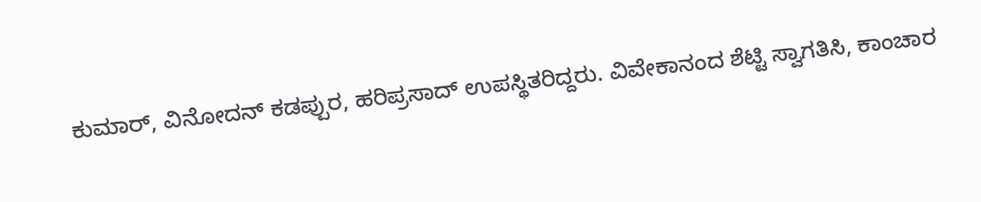ಕುಮಾರ್, ವಿನೋದನ್ ಕಡಪ್ಪುರ, ಹರಿಪ್ರಸಾದ್ ಉಪಸ್ಥಿತರಿದ್ದರು. ವಿವೇಕಾನಂದ ಶೆಟ್ಟಿ ಸ್ವಾಗತಿಸಿ, ಕಾಂಚಾರ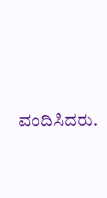ವಂದಿಸಿದರು.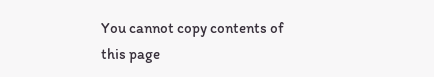You cannot copy contents of this page